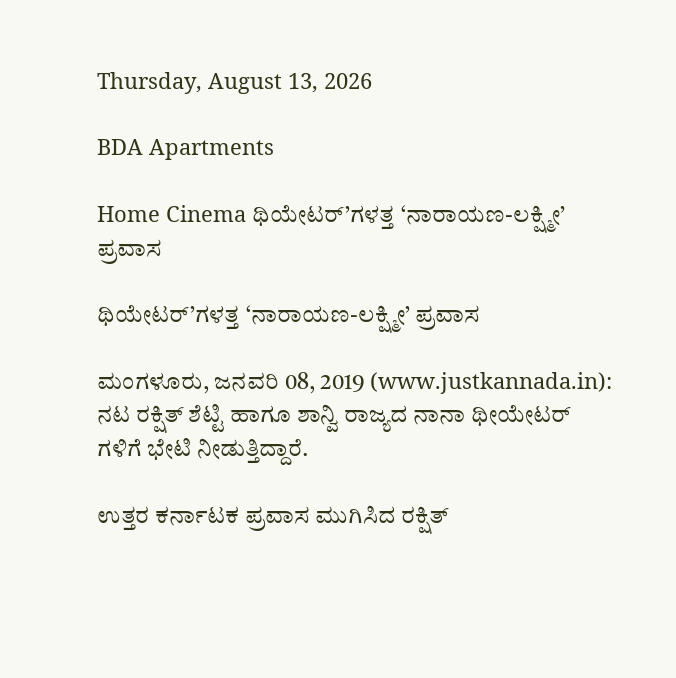Thursday, August 13, 2026

BDA Apartments

Home Cinema ಥಿಯೇಟರ್’ಗಳತ್ತ ‘ನಾರಾಯಣ-ಲಕ್ಷ್ಮೀ’ ಪ್ರವಾಸ

ಥಿಯೇಟರ್’ಗಳತ್ತ ‘ನಾರಾಯಣ-ಲಕ್ಷ್ಮೀ’ ಪ್ರವಾಸ

ಮಂಗಳೂರು, ಜನವರಿ 08, 2019 (www.justkannada.in): ನಟ ರಕ್ಷಿತ್ ಶೆಟ್ಟಿ ಹಾಗೂ ಶಾನ್ವಿ ರಾಜ್ಯದ ನಾನಾ ಥೀಯೇಟರ್ ಗಳಿಗೆ ಭೇಟಿ ನೀಡುತ್ತಿದ್ದಾರೆ.

ಉತ್ತರ ಕರ್ನಾಟಕ ಪ್ರವಾಸ ಮುಗಿಸಿದ ರಕ್ಷಿತ್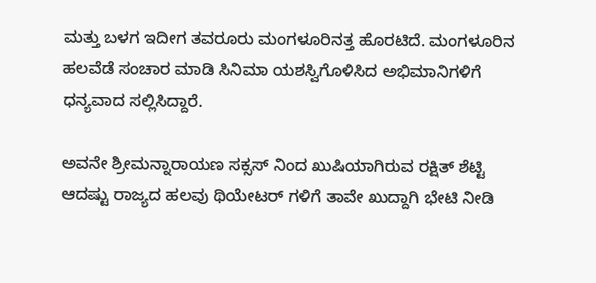ಮತ್ತು ಬಳಗ ಇದೀಗ ತವರೂರು ಮಂಗಳೂರಿನತ್ತ ಹೊರಟಿದೆ. ಮಂಗಳೂರಿನ ಹಲವೆಡೆ ಸಂಚಾರ ಮಾಡಿ ಸಿನಿಮಾ ಯಶಸ್ವಿಗೊಳಿಸಿದ ಅಭಿಮಾನಿಗಳಿಗೆ ಧನ್ಯವಾದ ಸಲ್ಲಿಸಿದ್ದಾರೆ.

ಅವನೇ ಶ್ರೀಮನ್ನಾರಾಯಣ ಸಕ್ಸಸ್ ನಿಂದ ಖುಷಿಯಾಗಿರುವ ರಕ್ಷಿತ್ ಶೆಟ್ಟಿ ಆದಷ್ಟು ರಾಜ್ಯದ ಹಲವು ಥಿಯೇಟರ್ ಗಳಿಗೆ ತಾವೇ ಖುದ್ದಾಗಿ ಭೇಟಿ ನೀಡಿ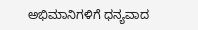ಅಭಿಮಾನಿಗಳಿಗೆ ಧನ್ಯವಾದ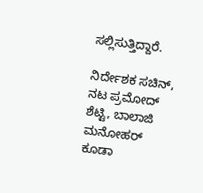ಸಲ್ಲಿಸುತ್ತಿದ್ದಾರೆ.

ನಿರ್ದೇಶಕ ಸಚಿನ್, ನಟ ಪ್ರಮೋದ್ ಶೆಟ್ಟಿ, ಬಾಲಾಜಿ ಮನೋಹರ್ ಕೂಡಾ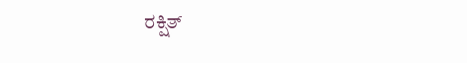ರಕ್ಷಿತ್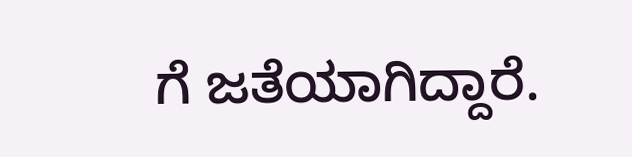ಗೆ ಜತೆಯಾಗಿದ್ದಾರೆ.